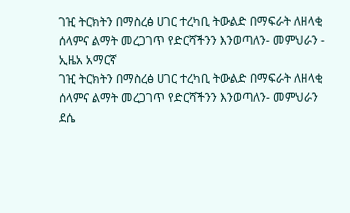ገዢ ትርክትን በማስረፅ ሀገር ተረካቢ ትውልድ በማፍራት ለዘላቂ ሰላምና ልማት መረጋገጥ የድርሻችንን እንወጣለን- መምህራን - ኢዜአ አማርኛ
ገዢ ትርክትን በማስረፅ ሀገር ተረካቢ ትውልድ በማፍራት ለዘላቂ ሰላምና ልማት መረጋገጥ የድርሻችንን እንወጣለን- መምህራን
ደሴ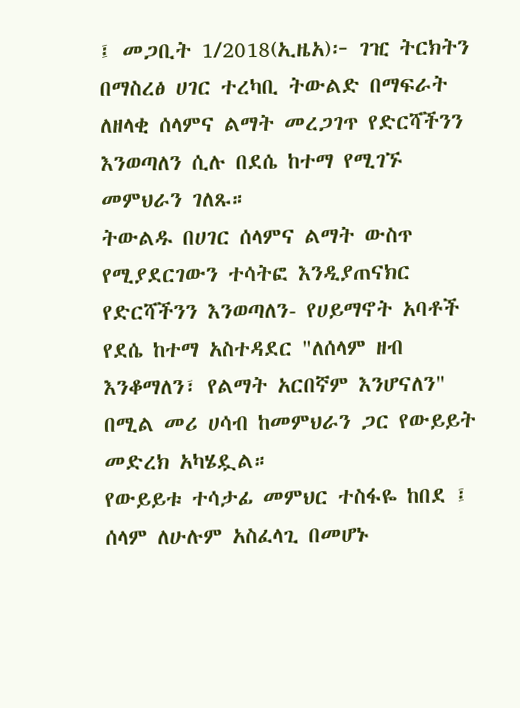፤ መጋቢት 1/2018(ኢዜአ)፦ ገዢ ትርክትን በማስረፅ ሀገር ተረካቢ ትውልድ በማፍራት ለዘላቂ ሰላምና ልማት መረጋገጥ የድርሻችንን እንወጣለን ሲሉ በደሴ ከተማ የሚገኙ መምህራን ገለጹ።
ትውልዱ በሀገር ሰላምና ልማት ውስጥ የሚያደርገውን ተሳትፎ እንዲያጠናክር የድርሻችንን እንወጣለን- የሀይማኖት አባቶች
የደሴ ከተማ አስተዳደር "ለሰላም ዘብ እንቆማለን፣ የልማት አርበኛም እንሆናለን" በሚል መሪ ሀሳብ ከመምህራን ጋር የውይይት መድረክ አካሄዷል።
የውይይቱ ተሳታፊ መምህር ተስፋዬ ከበደ ፤ ሰላም ለሁሉም አስፈላጊ በመሆኑ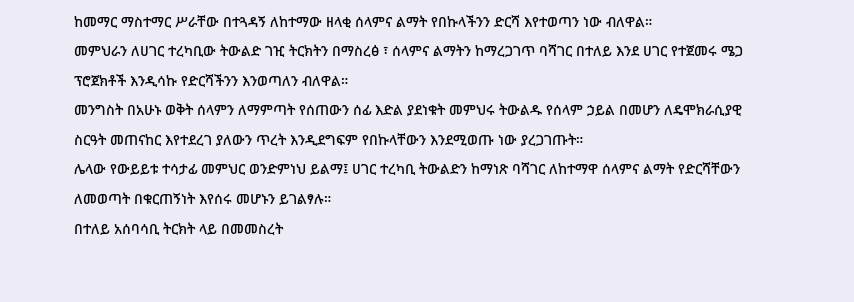ከመማር ማስተማር ሥራቸው በተጓዳኝ ለከተማው ዘላቂ ሰላምና ልማት የበኩላችንን ድርሻ እየተወጣን ነው ብለዋል።
መምህራን ለሀገር ተረካቢው ትውልድ ገዢ ትርክትን በማስረፅ ፣ ሰላምና ልማትን ከማረጋገጥ ባሻገር በተለይ እንደ ሀገር የተጀመሩ ሜጋ ፕሮጀክቶች እንዲሳኩ የድርሻችንን እንወጣለን ብለዋል።
መንግስት በአሁኑ ወቅት ሰላምን ለማምጣት የሰጠውን ሰፊ እድል ያደነቁት መምህሩ ትውልዱ የሰላም ኃይል በመሆን ለዴሞክራሲያዊ ስርዓት መጠናከር እየተደረገ ያለውን ጥረት እንዲደግፍም የበኩላቸውን እንደሚወጡ ነው ያረጋገጡት።
ሌላው የውይይቱ ተሳታፊ መምህር ወንድምነህ ይልማ፤ ሀገር ተረካቢ ትውልድን ከማነጽ ባሻገር ለከተማዋ ሰላምና ልማት የድርሻቸውን ለመወጣት በቁርጠኝነት እየሰሩ መሆኑን ይገልፃሉ።
በተለይ አሰባሳቢ ትርክት ላይ በመመስረት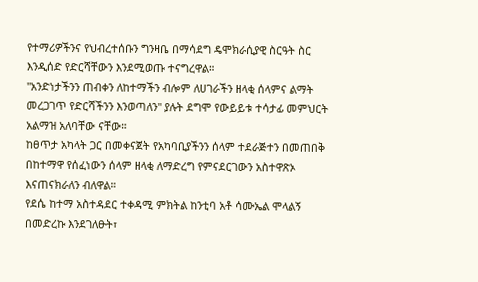የተማሪዎችንና የህብረተሰቡን ግንዛቤ በማሳደግ ዴሞክራሲያዊ ስርዓት ስር እንዲሰድ የድርሻቸውን እንደሚወጡ ተናግረዋል።
''አንድነታችንን ጠብቀን ለከተማችን ብሎም ለሀገራችን ዘላቂ ሰላምና ልማት መረጋገጥ የድርሻችንን እንወጣለን" ያሉት ደግሞ የውይይቱ ተሳታፊ መምህርት አልማዝ አለባቸው ናቸው።
ከፀጥታ አካላት ጋር በመቀናጀት የአካባቢያችንን ሰላም ተደራጅተን በመጠበቅ በከተማዋ የሰፈነውን ሰላም ዘላቂ ለማድረግ የምናደርገውን አስተዋጽኦ እናጠናክራለን ብለዋል።
የደሴ ከተማ አስተዳደር ተቀዳሚ ምክትል ከንቲባ አቶ ሳሙኤል ሞላልኝ በመድረኩ እንደገለፁት፣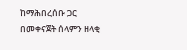ከማሕበረሰቡ ጋር በመቀናጀት ሰላምን ዘላቂ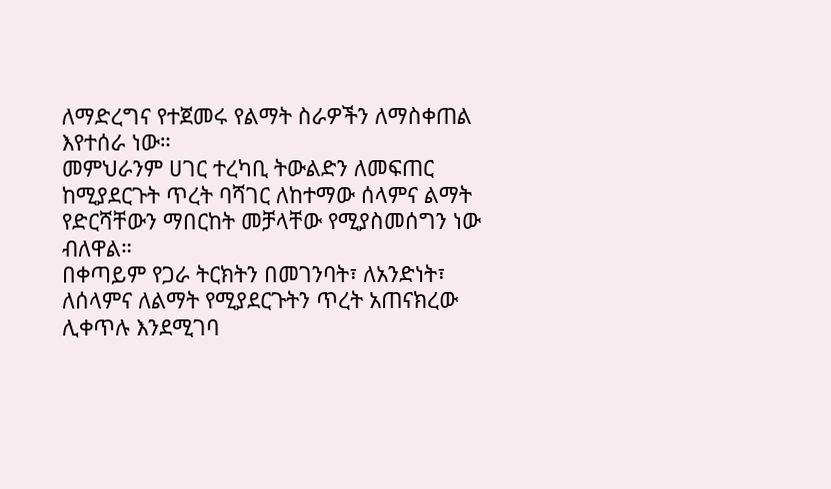ለማድረግና የተጀመሩ የልማት ስራዎችን ለማስቀጠል እየተሰራ ነው።
መምህራንም ሀገር ተረካቢ ትውልድን ለመፍጠር ከሚያደርጉት ጥረት ባሻገር ለከተማው ሰላምና ልማት የድርሻቸውን ማበርከት መቻላቸው የሚያስመሰግን ነው ብለዋል።
በቀጣይም የጋራ ትርክትን በመገንባት፣ ለአንድነት፣ ለሰላምና ለልማት የሚያደርጉትን ጥረት አጠናክረው ሊቀጥሉ እንደሚገባ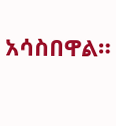አሳስበዋል።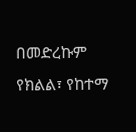በመድረኩም የክልል፣ የከተማ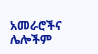አመራሮችና ሌሎችም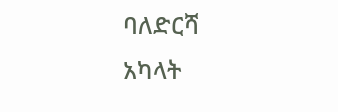ባለድርሻ አካላት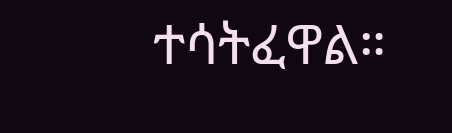ተሳትፈዋል።